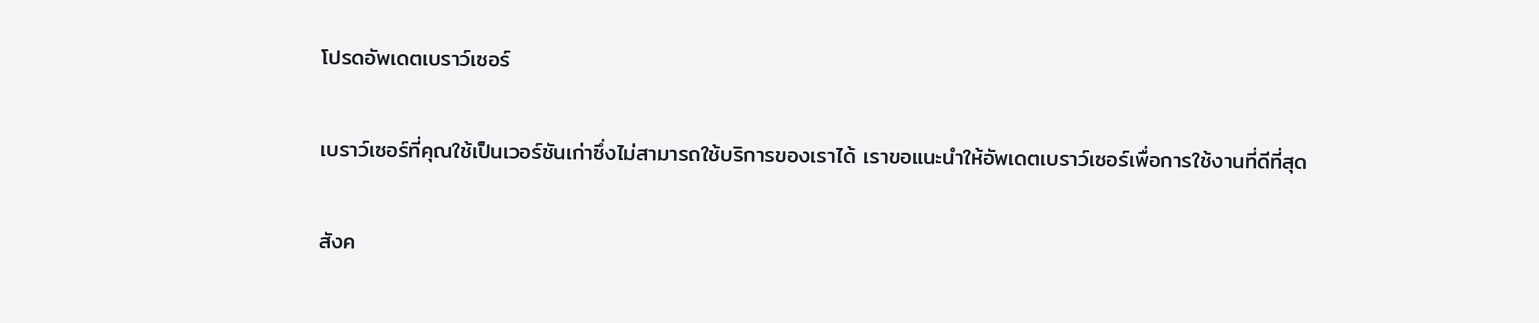โปรดอัพเดตเบราว์เซอร์

เบราว์เซอร์ที่คุณใช้เป็นเวอร์ชันเก่าซึ่งไม่สามารถใช้บริการของเราได้ เราขอแนะนำให้อัพเดตเบราว์เซอร์เพื่อการใช้งานที่ดีที่สุด

สังค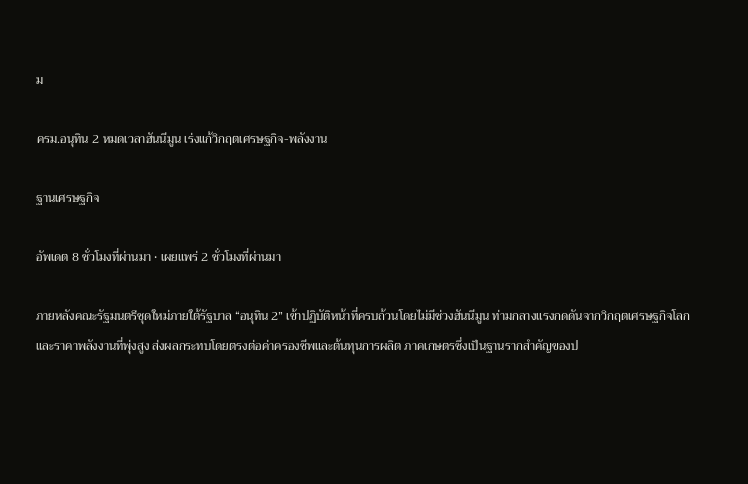ม

ครม.อนุทิน 2 หมดเวลาฮันนีมูน เร่งแก้วิกฤตเศรษฐกิจ-พลังงาน

ฐานเศรษฐกิจ

อัพเดต 8 ชั่วโมงที่ผ่านมา • เผยแพร่ 2 ชั่วโมงที่ผ่านมา

ภายหลังคณะรัฐมนตรีชุดใหม่ภายใต้รัฐบาล “อนุทิน 2” เข้าปฏิบัติหน้าที่ครบถ้วนโดยไม่มีช่วงฮันนีมูน ท่ามกลางแรงกดดันจากวิกฤตเศรษฐกิจโลกและราคาพลังงานที่พุ่งสูง ส่งผลกระทบโดยตรงต่อค่าครองชีพและต้นทุนการผลิต ภาคเกษตรซึ่งเป็นฐานรากสำคัญของป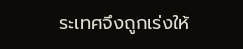ระเทศจึงถูกเร่งให้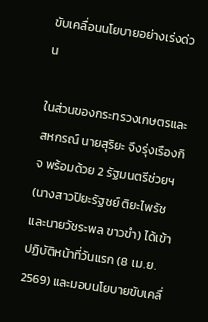ขับเคลื่อนนโยบายอย่างเร่งด่วน

ในส่วนของกระทรวงเกษตรและสหกรณ์ นายสุริยะ จึงรุ่งเรืองกิจ พร้อมด้วย 2 รัฐมนตรีช่วยฯ (นางสาวปิยะรัฐชย์ ติยะไพรัช และนายวัชระพล ขาวขำ) ได้เข้าปฏิบัติหน้าที่วันแรก (8 เม.ย. 2569) และมอบนโยบายขับเคลื่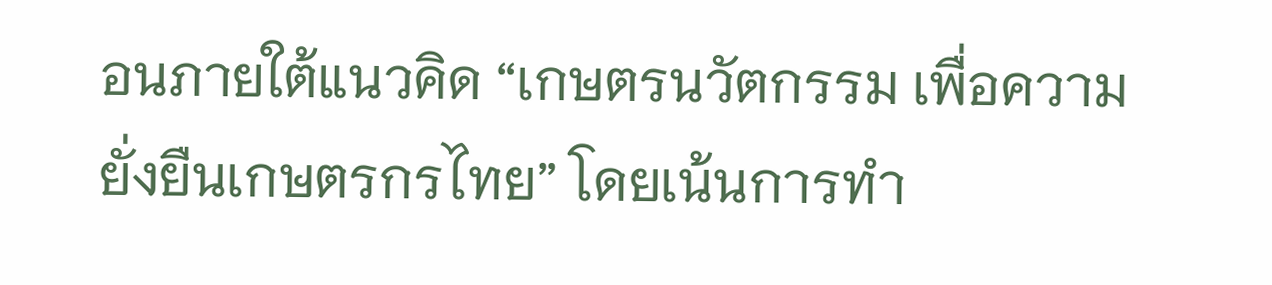อนภายใต้แนวคิด “เกษตรนวัตกรรม เพื่อความยั่งยืนเกษตรกรไทย” โดยเน้นการทำ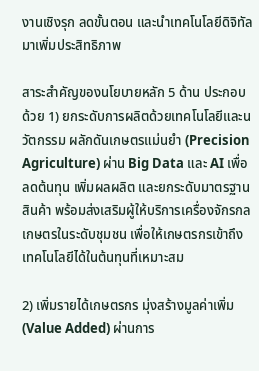งานเชิงรุก ลดขั้นตอน และนำเทคโนโลยีดิจิทัลมาเพิ่มประสิทธิภาพ

สาระสำคัญของนโยบายหลัก 5 ด้าน ประกอบด้วย 1) ยกระดับการผลิตด้วยเทคโนโลยีและนวัตกรรม ผลักดันเกษตรแม่นยำ (Precision Agriculture) ผ่าน Big Data และ AI เพื่อลดต้นทุน เพิ่มผลผลิต และยกระดับมาตรฐานสินค้า พร้อมส่งเสริมผู้ให้บริการเครื่องจักรกลเกษตรในระดับชุมชน เพื่อให้เกษตรกรเข้าถึงเทคโนโลยีได้ในต้นทุนที่เหมาะสม

2) เพิ่มรายได้เกษตรกร มุ่งสร้างมูลค่าเพิ่ม (Value Added) ผ่านการ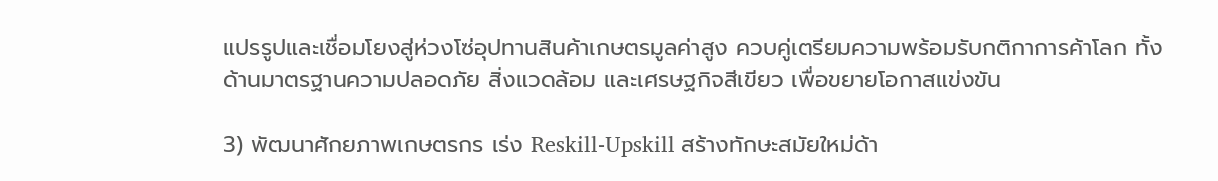แปรรูปและเชื่อมโยงสู่ห่วงโซ่อุปทานสินค้าเกษตรมูลค่าสูง ควบคู่เตรียมความพร้อมรับกติกาการค้าโลก ทั้งด้านมาตรฐานความปลอดภัย สิ่งแวดล้อม และเศรษฐกิจสีเขียว เพื่อขยายโอกาสแข่งขัน

3) พัฒนาศักยภาพเกษตรกร เร่ง Reskill-Upskill สร้างทักษะสมัยใหม่ด้า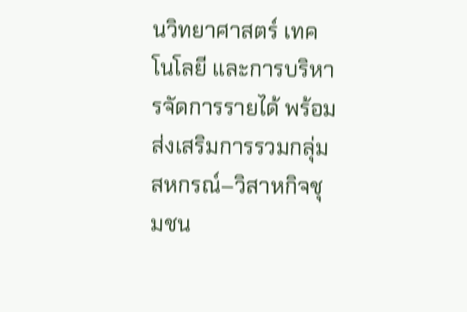นวิทยาศาสตร์ เทคโนโลยี และการบริหารจัดการรายได้ พร้อมส่งเสริมการรวมกลุ่มสหกรณ์–วิสาหกิจชุมชน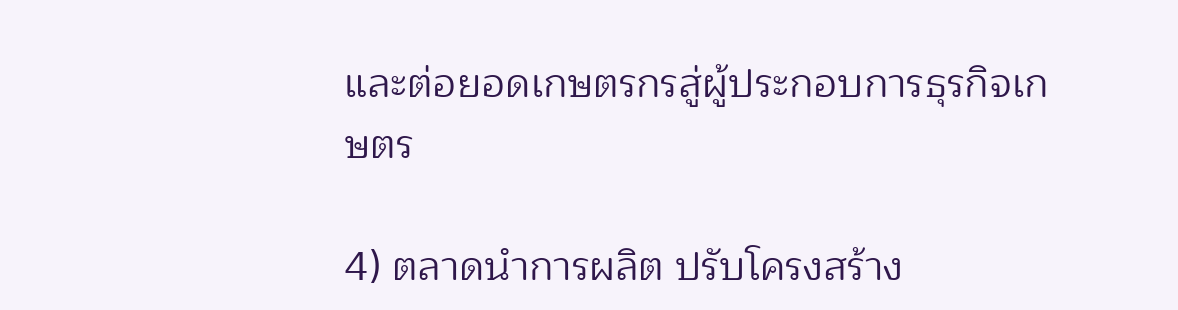และต่อยอดเกษตรกรสู่ผู้ประกอบการธุรกิจเกษตร

4) ตลาดนำการผลิต ปรับโครงสร้าง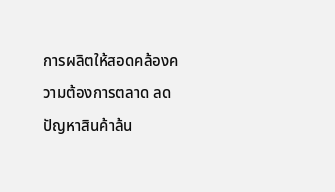การผลิตให้สอดคล้องความต้องการตลาด ลดปัญหาสินค้าล้น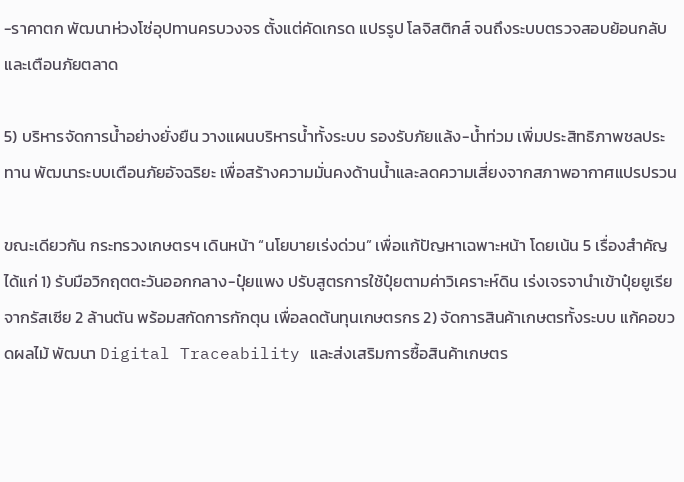-ราคาตก พัฒนาห่วงโซ่อุปทานครบวงจร ตั้งแต่คัดเกรด แปรรูป โลจิสติกส์ จนถึงระบบตรวจสอบย้อนกลับ และเตือนภัยตลาด

5) บริหารจัดการน้ำอย่างยั่งยืน วางแผนบริหารน้ำทั้งระบบ รองรับภัยแล้ง-น้ำท่วม เพิ่มประสิทธิภาพชลประทาน พัฒนาระบบเตือนภัยอัจฉริยะ เพื่อสร้างความมั่นคงด้านน้ำและลดความเสี่ยงจากสภาพอากาศแปรปรวน

ขณะเดียวกัน กระทรวงเกษตรฯ เดินหน้า “นโยบายเร่งด่วน” เพื่อแก้ปัญหาเฉพาะหน้า โดยเน้น 5 เรื่องสำคัญ ได้แก่ 1) รับมือวิกฤตตะวันออกกลาง-ปุ๋ยแพง ปรับสูตรการใช้ปุ๋ยตามค่าวิเคราะห์ดิน เร่งเจรจานำเข้าปุ๋ยยูเรียจากรัสเซีย 2 ล้านตัน พร้อมสกัดการกักตุน เพื่อลดต้นทุนเกษตรกร 2) จัดการสินค้าเกษตรทั้งระบบ แก้คอขวดผลไม้ พัฒนา Digital Traceability และส่งเสริมการซื้อสินค้าเกษตร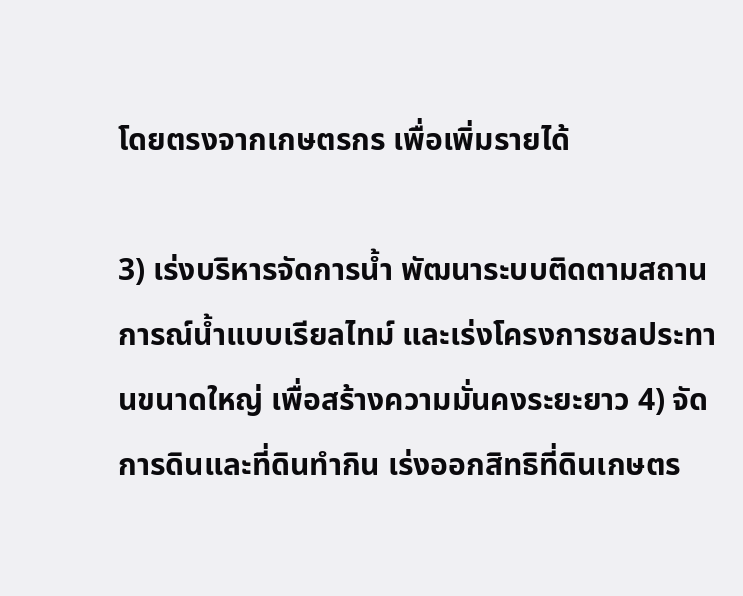โดยตรงจากเกษตรกร เพื่อเพิ่มรายได้

3) เร่งบริหารจัดการน้ำ พัฒนาระบบติดตามสถานการณ์น้ำแบบเรียลไทม์ และเร่งโครงการชลประทานขนาดใหญ่ เพื่อสร้างความมั่นคงระยะยาว 4) จัดการดินและที่ดินทำกิน เร่งออกสิทธิที่ดินเกษตร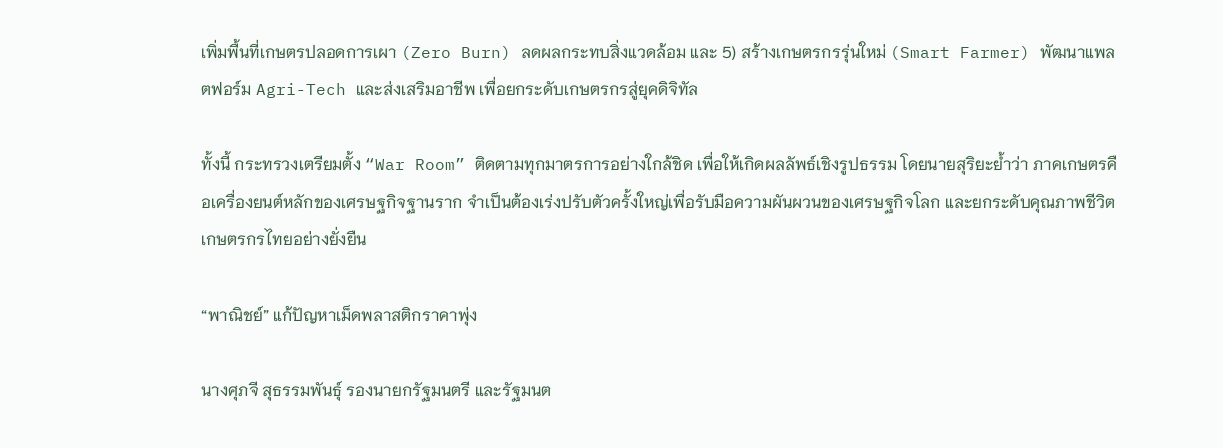เพิ่มพื้นที่เกษตรปลอดการเผา (Zero Burn) ลดผลกระทบสิ่งแวดล้อม และ 5) สร้างเกษตรกรรุ่นใหม่ (Smart Farmer) พัฒนาแพลตฟอร์ม Agri-Tech และส่งเสริมอาชีพ เพื่อยกระดับเกษตรกรสู่ยุคดิจิทัล

ทั้งนี้ กระทรวงเตรียมตั้ง “War Room” ติดตามทุกมาตรการอย่างใกล้ชิด เพื่อให้เกิดผลลัพธ์เชิงรูปธรรม โดยนายสุริยะย้ำว่า ภาคเกษตรคือเครื่องยนต์หลักของเศรษฐกิจฐานราก จำเป็นต้องเร่งปรับตัวครั้งใหญ่เพื่อรับมือความผันผวนของเศรษฐกิจโลก และยกระดับคุณภาพชีวิตเกษตรกรไทยอย่างยั่งยืน

“พาณิชย์” แก้ปัญหาเม็ดพลาสติกราคาพุ่ง

นางศุภจี สุธรรมพันธุ์ รองนายกรัฐมนตรี และรัฐมนต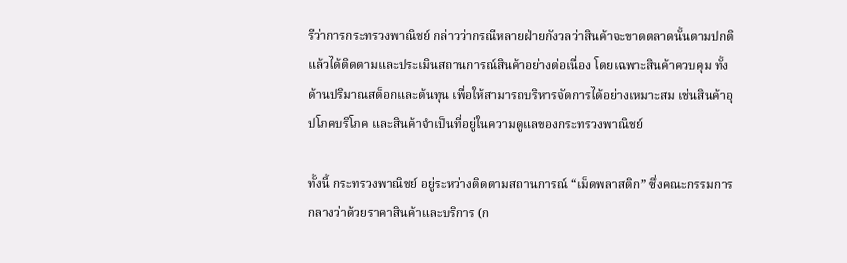รีว่าการกระทรวงพาณิชย์ กล่าวว่ากรณีหลายฝ่ายกังวลว่าสินค้าจะขาดตลาดนั้นตามปกติแล้วได้ติดตามและประเมินสถานการณ์สินค้าอย่างต่อเนื่อง โดยเฉพาะสินค้าควบคุม ทั้งด้านปริมาณสต็อกและต้นทุน เพื่อให้สามารถบริหารจัดการได้อย่างเหมาะสม เช่นสินค้าอุปโภคบริโภค และสินค้าจำเป็นที่อยู่ในความดูแลของกระทรวงพาณิชย์

ทั้งนี้ กระทรวงพาณิชย์ อยู่ระหว่างติดตามสถานการณ์ “เม็ดพลาสติก” ซึ่งคณะกรรมการกลางว่าด้วยราคาสินค้าและบริการ (ก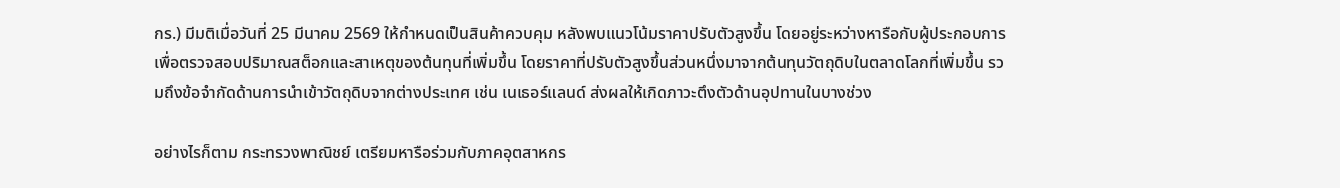กร.) มีมติเมื่อวันที่ 25 มีนาคม 2569 ให้กำหนดเป็นสินค้าควบคุม หลังพบแนวโน้มราคาปรับตัวสูงขึ้น โดยอยู่ระหว่างหารือกับผู้ประกอบการ เพื่อตรวจสอบปริมาณสต็อกและสาเหตุของต้นทุนที่เพิ่มขึ้น โดยราคาที่ปรับตัวสูงขึ้นส่วนหนึ่งมาจากต้นทุนวัตถุดิบในตลาดโลกที่เพิ่มขึ้น รวมถึงข้อจำกัดด้านการนำเข้าวัตถุดิบจากต่างประเทศ เช่น เนเธอร์แลนด์ ส่งผลให้เกิดภาวะตึงตัวด้านอุปทานในบางช่วง

อย่างไรก็ตาม กระทรวงพาณิชย์ เตรียมหารือร่วมกับภาคอุตสาหกร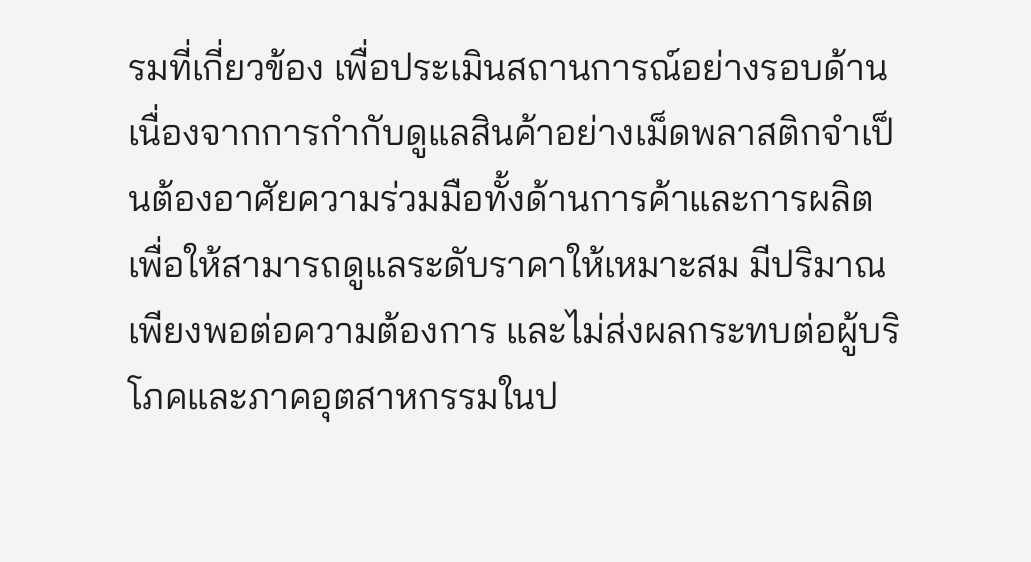รมที่เกี่ยวข้อง เพื่อประเมินสถานการณ์อย่างรอบด้าน เนื่องจากการกำกับดูแลสินค้าอย่างเม็ดพลาสติกจำเป็นต้องอาศัยความร่วมมือทั้งด้านการค้าและการผลิต เพื่อให้สามารถดูแลระดับราคาให้เหมาะสม มีปริมาณเพียงพอต่อความต้องการ และไม่ส่งผลกระทบต่อผู้บริโภคและภาคอุตสาหกรรมในป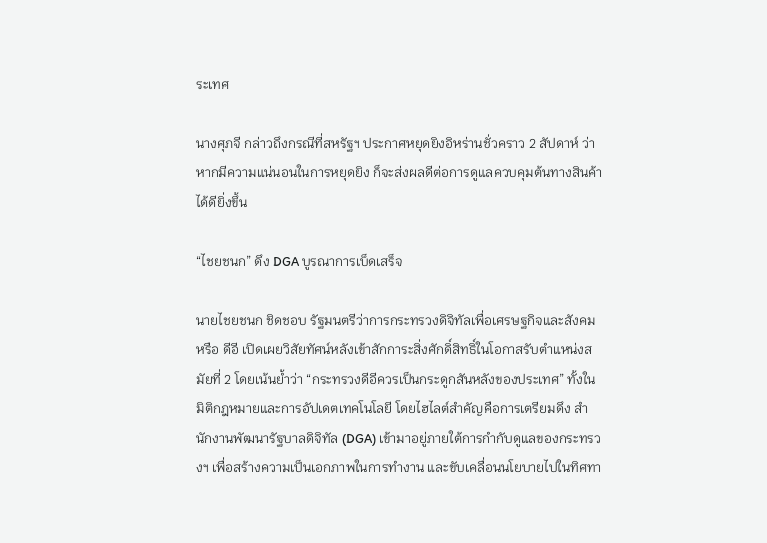ระเทศ

นางศุภจี กล่าวถึงกรณีที่สหรัฐฯ ประกาศหยุดยิงอิหร่านชั่วคราว 2 สัปดาห์ ว่า หากมีความแน่นอนในการหยุดยิง ก็จะส่งผลดีต่อการดูแลควบคุมต้นทางสินค้าได้ดียิ่งขึ้น

“ไชยชนก” ดึง DGA บูรณาการเบ็ดเสร็จ

นายไชยชนก ชิดชอบ รัฐมนตรีว่าการกระทรวงดิจิทัลเพื่อเศรษฐกิจและสังคม หรือ ดีอี เปิดเผยวิสัยทัศน์หลังเข้าสักการะสิ่งศักดิ์สิทธิ์ในโอกาสรับตำแหน่งสมัยที่ 2 โดยเน้นย้ำว่า “กระทรวงดีอีควรเป็นกระดูกสันหลังของประเทศ” ทั้งในมิติกฎหมายและการอัปเดตเทคโนโลยี โดยไฮไลต์สำคัญคือการเตรียมดึง สำนักงานพัฒนารัฐบาลดิจิทัล (DGA) เข้ามาอยู่ภายใต้การกำกับดูแลของกระทรวงฯ เพื่อสร้างความเป็นเอกภาพในการทำงาน และขับเคลื่อนนโยบายไปในทิศทา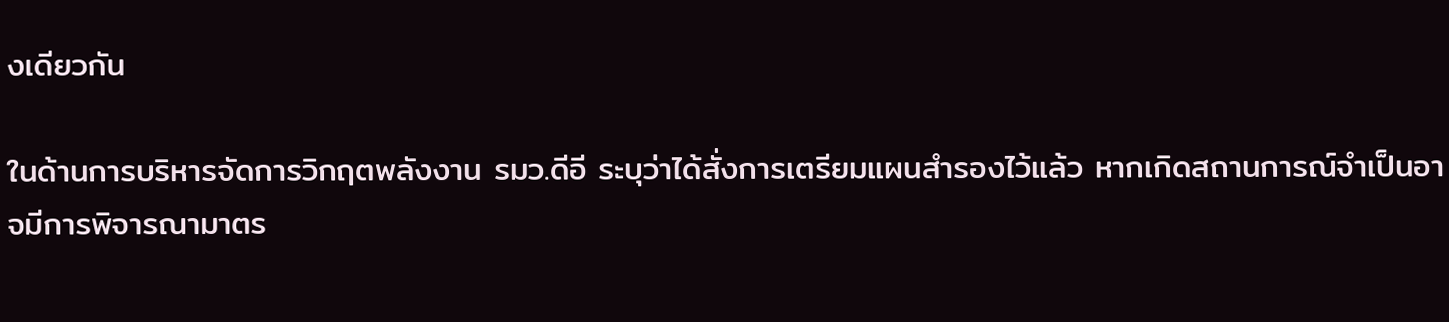งเดียวกัน

ในด้านการบริหารจัดการวิกฤตพลังงาน รมว.ดีอี ระบุว่าได้สั่งการเตรียมแผนสำรองไว้แล้ว หากเกิดสถานการณ์จำเป็นอาจมีการพิจารณามาตร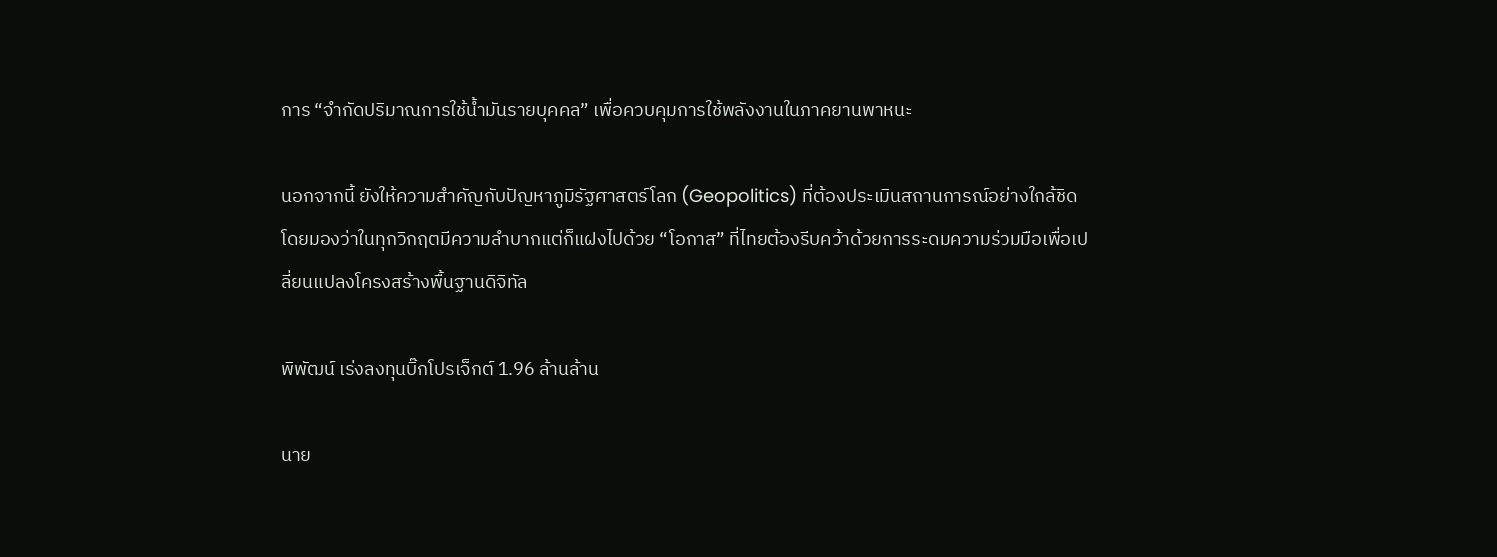การ “จำกัดปริมาณการใช้น้ำมันรายบุคคล” เพื่อควบคุมการใช้พลังงานในภาคยานพาหนะ

นอกจากนี้ ยังให้ความสำคัญกับปัญหาภูมิรัฐศาสตร์โลก (Geopolitics) ที่ต้องประเมินสถานการณ์อย่างใกล้ชิด โดยมองว่าในทุกวิกฤตมีความลำบากแต่ก็แฝงไปด้วย “โอกาส” ที่ไทยต้องรีบคว้าด้วยการระดมความร่วมมือเพื่อเปลี่ยนแปลงโครงสร้างพื้นฐานดิจิทัล

พิพัฒน์ เร่งลงทุนบิ๊กโปรเจ็กต์ 1.96 ล้านล้าน

นาย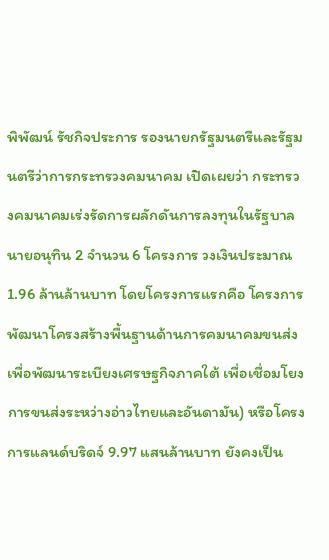พิพัฒน์ รัชกิจประการ รองนายกรัฐมนตรีและรัฐมนตรีว่าการกระทรวงคมนาคม เปิดเผยว่า กระทรวงคมนาคมเร่งรัดการผลักดันการลงทุนในรัฐบาลนายอนุทิน 2 จำนวน 6 โครงการ วงเงินประมาณ 1.96 ล้านล้านบาท โดยโครงการแรกคือ โครงการพัฒนาโครงสร้างพื้นฐานด้านการคมนาคมขนส่งเพื่อพัฒนาระเบียงเศรษฐกิจภาคใต้ เพื่อเชื่อมโยงการขนส่งระหว่างอ่าวไทยและอันดามัน) หรือโครงการแลนด์บริดจ์ 9.97 แสนล้านบาท ยังคงเป็น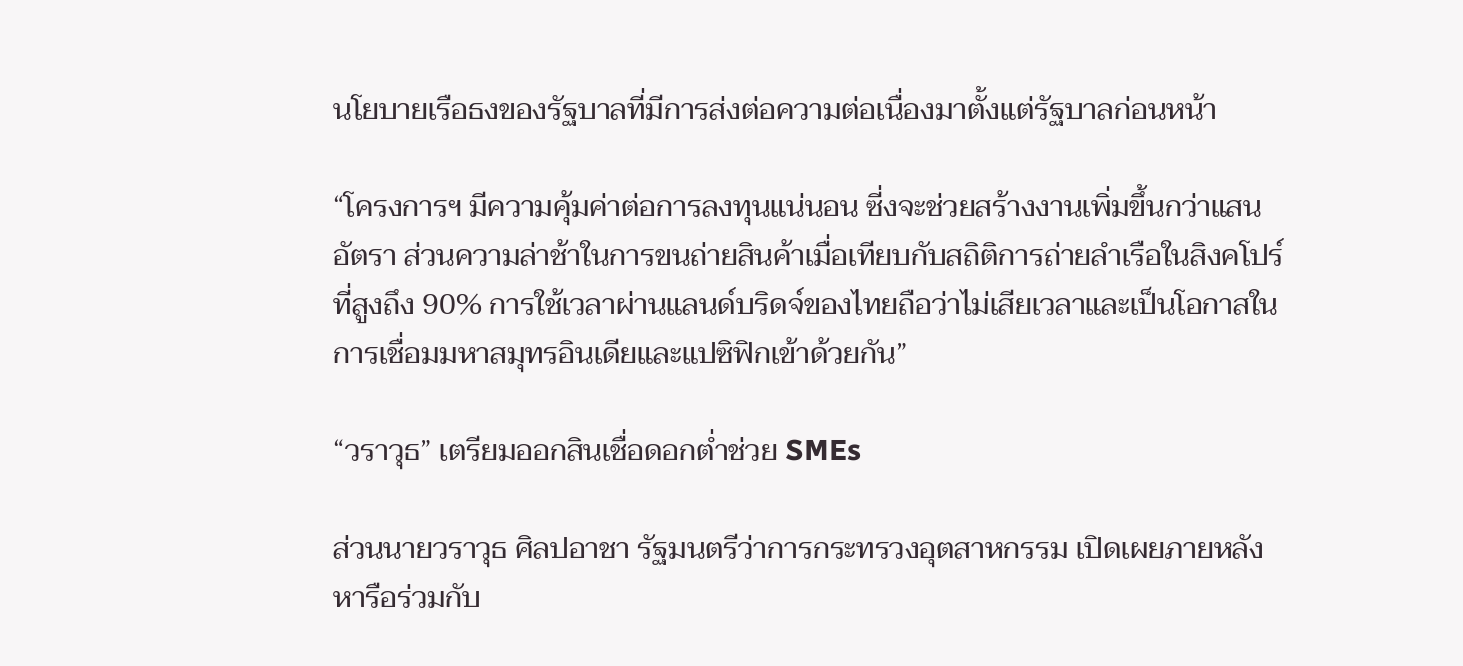นโยบายเรือธงของรัฐบาลที่มีการส่งต่อความต่อเนื่องมาตั้งแต่รัฐบาลก่อนหน้า

“โครงการฯ มีความคุ้มค่าต่อการลงทุนแน่นอน ซี่งจะช่วยสร้างงานเพิ่มขึ้นกว่าแสนอัตรา ส่วนความล่าช้าในการขนถ่ายสินค้าเมื่อเทียบกับสถิติการถ่ายลำเรือในสิงคโปร์ที่สูงถึง 90% การใช้เวลาผ่านแลนด์บริดจ์ของไทยถือว่าไม่เสียเวลาและเป็นโอกาสในการเชื่อมมหาสมุทรอินเดียและแปซิฟิกเข้าด้วยกัน”

“วราวุธ” เตรียมออกสินเชื่อดอกต่ำช่วย SMEs

ส่วนนายวราวุธ ศิลปอาชา รัฐมนตรีว่าการกระทรวงอุตสาหกรรม เปิดเผยภายหลังหารือร่วมกับ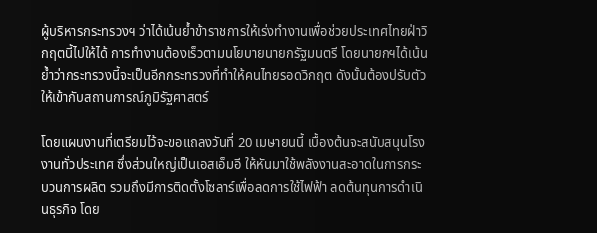ผู้บริหารกระทรวงฯ ว่าได้เน้นย้ำข้าราชการให้เร่งทำงานเพื่อช่วยประเทศไทยฝ่าวิกฤตนี้ไปให้ได้ การทำงานต้องเร็วตามนโยบายนายกรัฐมนตรี โดยนายกฯได้เน้นย้ำว่ากระทรวงนี้จะเป็นอีกกระทรวงที่ทำให้คนไทยรอดวิกฤต ดังนั้นต้องปรับตัวให้เข้ากับสถานการณ์ภูมิรัฐศาสตร์

โดยแผนงานที่เตรียมไว้จะขอแถลงวันที่ 20 เมษายนนี้ เบื้องต้นจะสนับสนุนโรงงานทั่วประเทศ ซึ่งส่วนใหญ่เป็นเอสเอ็มอี ให้หันมาใช้พลังงานสะอาดในการกระบวนการผลิต รวมถึงมีการติดตั้งโซลาร์เพื่อลดการใช้ไฟฟ้า ลดต้นทุนการดำเนินธุรกิจ โดย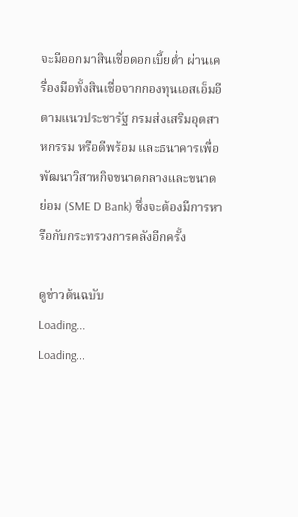จะมีออกมาสินเชื่อดอกเบี้ยต่ำ ผ่านเครื่องมือทั้งสินเชื่อจากกองทุนเอสเอ็มอีตามแนวประชารัฐ กรมส่งเสริมอุตสาหกรรม หรือดีพร้อม และธนาคารเพื่อพัฒนาวิสาหกิจขนาดกลางและขนาดย่อม (SME D Bank) ซึ่งจะต้องมีการหารือกับกระทรวงการคลังอีกครั้ง

ดูข่าวต้นฉบับ
Loading...
Loading...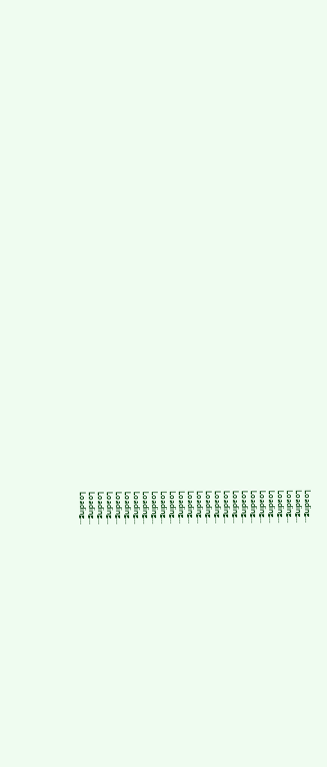Loading...
Loading...
Loading...
Loading...
Loading...
Loading...
Loading...
Loading...
Loading...
Loading...
Loading...
Loading...
Loading...
Loading...
Loading...
Loading...
Loading...
Loading...
Loading...
Loading...
Loading...
Loading...
Loading...
Loading...
Loading...
Loading...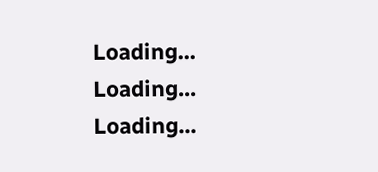Loading...
Loading...
Loading...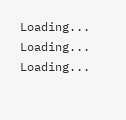Loading...
Loading...
Loading...